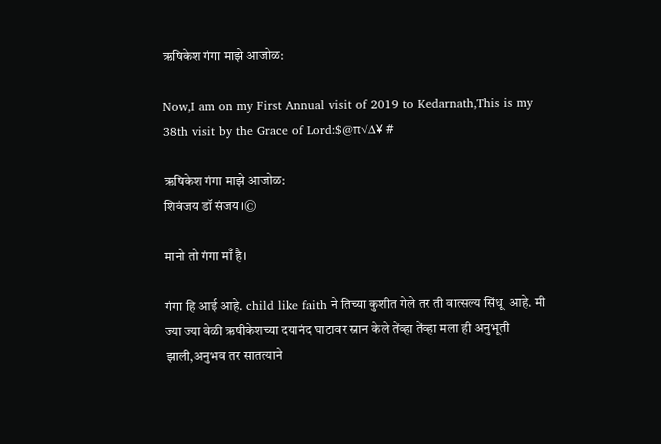ऋषिकेश गंगा माझे आजोळ:

Now,I am on my First Annual visit of 2019 to Kedarnath,This is my 38th visit by the Grace of Lord:$@π√∆¥ #

ऋषिकेश गंगा माझे आजोळ:
शिवंजय डॉ संजय।©

मानो तो गंगा माँ है।

गंगा हि आई आहे. child like faith ने तिच्या कुशीत गेले तर ती वात्सल्य सिंधू  आहे. मी ज्या ज्या वेळी ऋषीकेशच्या दयानंद घाटावर स्नान केले तेंव्हा तेंव्हा मला ही अनुभूती झाली,अनुभव तर सातत्याने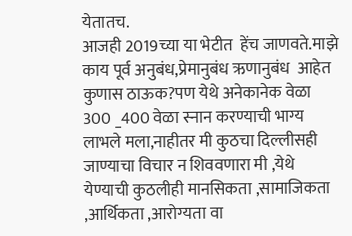येतातच.
आजही 2019च्या या भेटीत  हेंच जाणवते.माझे काय पूर्व अनुबंध,प्रेमानुबंध ऋणानुबंध  आहेत कुणास ठाऊक?पण येथे अनेकानेक वेळा  300 _400 वेळा स्नान करण्याची भाग्य लाभले मला,नाहीतर मी कुठचा दिल्लीसही जाण्याचा विचार न शिववणारा मी ,येथे येण्याची कुठलीही मानसिकता ,सामाजिकता ,आर्थिकता ,आरोग्यता वा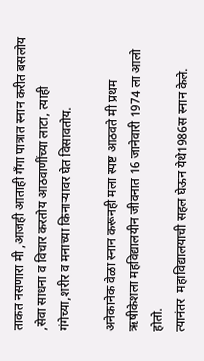ताकत नसणारा मी ,आजही आताही गँगा पात्रात स्नान करीत बसलोय ,सेवा साधना व विचार करतोय आठवाणींच्या लाटा, त्याही गंगेच्या,शरीर व मनाच्या किनाऱ्यावर घेत विसावतोय.

अनेकानेक वेळा स्नान करूनही मला स्पष्ट आठवते मी प्रथम ऋषीकेशला महविद्यालयीन जीवनात 16 जानेवारी 1974 ला आलो होतो.
त्यानंतर  महाविद्यालयाची सहल घेऊन येथे1986स स्नान केले.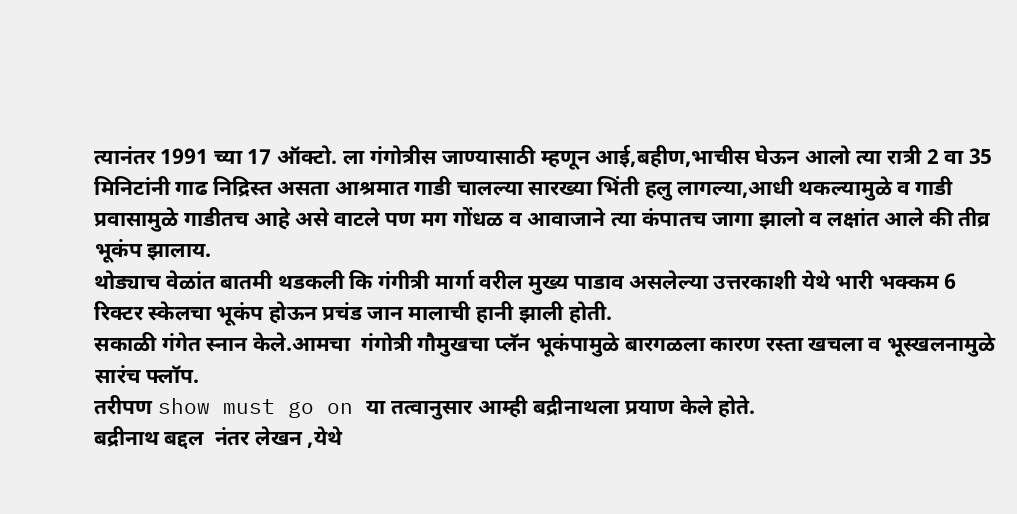त्यानंतर 1991 च्या 17 ऑक्टो. ला गंगोत्रीस जाण्यासाठी म्हणून आई,बहीण,भाचीस घेऊन आलो त्या रात्री 2 वा 35 मिनिटांनी गाढ निद्रिस्त असता आश्रमात गाडी चालल्या सारख्या भिंती हलु लागल्या,आधी थकल्यामुळे व गाडी प्रवासामुळे गाडीतच आहे असे वाटले पण मग गोंधळ व आवाजाने त्या कंपातच जागा झालो व लक्षांत आले की तीव्र भूकंप झालाय.
थोड्याच वेळांत बातमी थडकली कि गंगीत्री मार्गा वरील मुख्य पाडाव असलेल्या उत्तरकाशी येथे भारी भक्कम 6 रिक्टर स्केलचा भूकंप होऊन प्रचंड जान मालाची हानी झाली होती.
सकाळी गंगेत स्नान केले.आमचा  गंगोत्री गौमुखचा प्लॅन भूकंपामुळे बारगळला कारण रस्ता खचला व भूस्खलनामुळे  सारंच फ्लॉप.
तरीपण show must go on या तत्वानुसार आम्ही बद्रीनाथला प्रयाण केले होते.
बद्रीनाथ बद्दल  नंतर लेखन ,येथे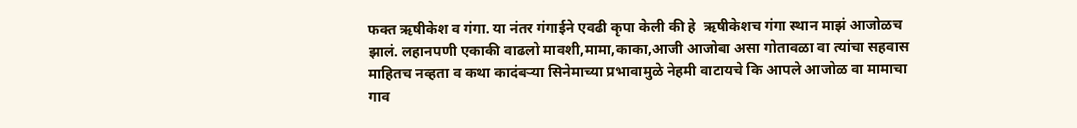फक्त ऋषीकेश व गंगा. या नंतर गंगाईने एवढी कृपा केली की हे  ऋषीकेशच गंगा स्थान माझं आजोळच झालं. लहानपणी एकाकी वाढलो मावशी,मामा,काका,आजी आजोबा असा गोतावळा वा त्यांचा सहवास माहितच नव्हता व कथा कादंबऱ्या सिनेमाच्या प्रभावामुळे नेहमी वाटायचे कि आपले आजोळ वा मामाचा गाव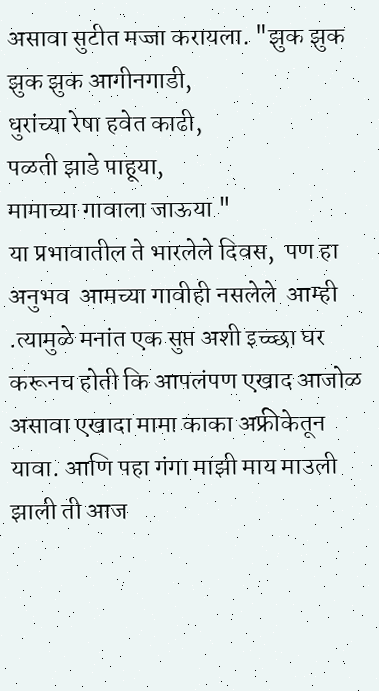असावा सुटीत मज्जा करायला. "झुक झुक झुक झुक आगीनगाडी,
धुरांच्या रेषा हवेत काढी,
पळती झाडे पाहूया,
मामाच्या गावाला जाऊया "
या प्रभावातील ते भारलेले दिवस,  पण हा अनुभव  आमच्या गावीही नसलेले  आम्ही .त्यामुळे मनांत एक सुप्त अशी इच्च्छा घर करूनच होती कि आपलंपण एखाद आजोळ असावा एखादा मामा काका अफ्रीकेतून यावा. आणि पहा गंगा माझी माय माउली झाली ती आज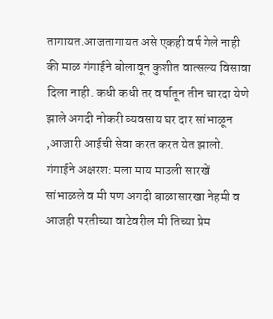तागायत.आजतागायत असे एकही वर्ष गेले नाही की माळ गंगाईने बोलावून कुशीत वात्सल्य विसावा दिला नाही. कधी कधी तर वर्षातून तीन चारदा येणे झाले अगदी नोकरी व्यवसाय घर दार सांभाळून ,आजारी आईची सेवा करत करत येत झालो.
गंगाईने अक्षरश: मला माय माउली सारखें सांभाळले व मी पण अगदी बाळासारखा नेहमी व आजही परतीच्या वाटेवरील मी तिच्या प्रेम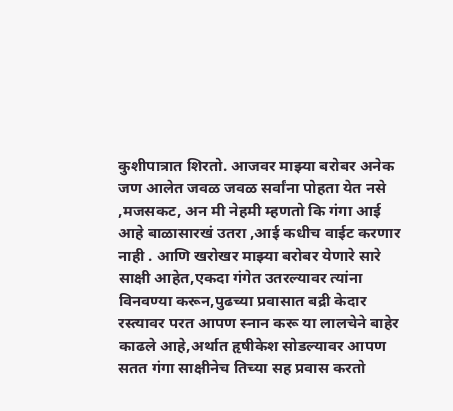कुशीपात्रात शिरतो. आजवर माझ्या बरोबर अनेक जण आलेत जवळ जवळ सर्वांना पोहता येत नसे ,मजसकट, अन मी नेहमी म्हणतो कि गंगा आई आहे बाळासारखं उतरा ,आई कधीच वाईट करणार नाही . आणि खरोखर माझ्या बरोबर येणारे सारे साक्षी आहेत,एकदा गंगेत उतरल्यावर त्यांना विनवण्या करून,पुढच्या प्रवासात बद्री केदार रस्त्यावर परत आपण स्नान करू या लालचेने बाहेर काढले आहे,अर्थात हृषीकेश सोडल्यावर आपण सतत गंगा साक्षीनेच तिच्या सह प्रवास करतो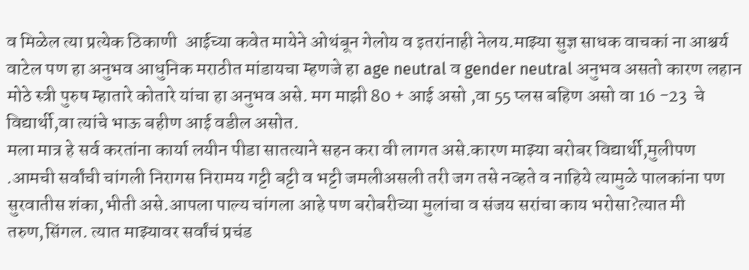व मिळेल त्या प्रत्येक ठिकाणी  आईच्या कवेत मायेने ओथंबून गेलोय व इतरांनाही नेलय.माझ्या सुज्ञ साधक वाचकां ना आश्चर्य वाटेल पण हा अनुभव आधुनिक मराठीत मांडायचा म्हणजे हा age neutral व gender neutral अनुभव असतो कारण लहान मोठे स्त्री पुरुष म्हातारे कोतारे यांचा हा अनुभव असे. मग माझी 80 + आई असो ,वा 55 प्लस बहिण असो वा 16 -23  चे  विद्यार्थी,वा त्यांचे भाऊ बहीण आई वडील असोत.
मला मात्र हे सर्व करतांना कार्या लयीन पीडा सातत्याने सहन करा वी लागत असे.कारण माझ्या बरोबर विद्यार्थी,मुलीपण .आमची सर्वांची चांगली निरागस निरामय गट्टी बट्टी व भट्टी जमलीअसली तरी जग तसे नव्हते व नाहिये त्यामुळे पालकांना पण सुरवातीस शंका,भीती असे.आपला पाल्य चांगला आहे पण बरोबरीच्या मुलांचा व संजय सरांचा काय भरोसा?त्यात मी तरुण,सिंगल. त्यात माझ्यावर सर्वांचं प्रचंड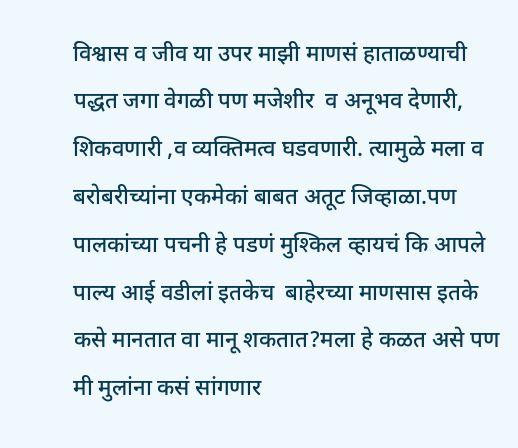विश्वास व जीव या उपर माझी माणसं हाताळण्याची पद्धत जगा वेगळी पण मजेशीर  व अनूभव देणारी, शिकवणारी ,व व्यक्तिमत्व घडवणारी. त्यामुळे मला व बरोबरीच्यांना एकमेकां बाबत अतूट जिव्हाळा.पण पालकांच्या पचनी हे पडणं मुश्किल व्हायचं कि आपले पाल्य आई वडीलां इतकेच  बाहेरच्या माणसास इतके कसे मानतात वा मानू शकतात?मला हे कळत असे पण मी मुलांना कसं सांगणार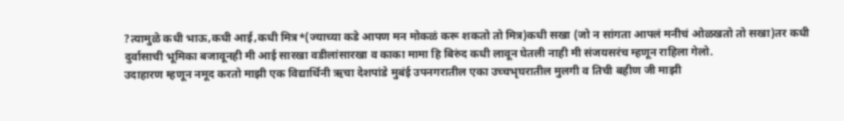?त्यामुळे कधी भाऊ,कधी आई,कधी मित्र*(ज्याच्या कडे आपण मन मोकळं करू शकतो तो मित्र)कधी सखा (जो न सांगता आपलं मनीचं ओळखतो तो सखा)तर कधी दुर्वासाची भूमिका बजावूनही मी आई सारखा वडीलांसारखा व काका मामा हि बिरुंद कधी लावून घेतली नाही मी संजयसरंच म्हणून राहिला गेलो.
उदाहारण म्हणून नमूद करतो माझी एक विद्यार्थिनी ऋचा देशपांडे मुबंई उपनगरातील एका उच्चभृघरातील मुलगी व तिची बहीण जी माझी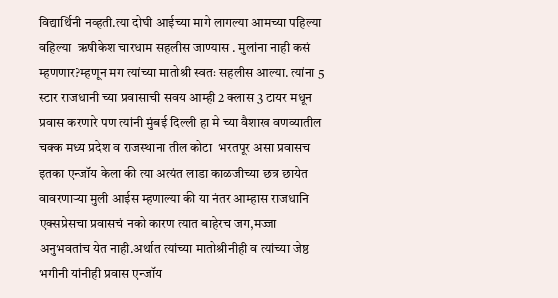विद्यार्थिनी नव्हती.त्या दोघी आईच्या मागे लागल्या आमच्या पहिल्या वहिल्या  ऋषीकेश चारधाम सहलीस जाण्यास . मुलांना नाही कसं म्हणणार?म्हणून मग त्यांच्या मातोश्री स्वतः सहलीस आल्या. त्यांना 5 स्टार राजधानी च्या प्रवासाची सवय आम्ही 2 क्लास 3 टायर मधून प्रवास करणारे पण त्यांनी मुंबई दिल्ली हा मे च्या वैशाख वणव्यातील चक्क मध्य प्रदेश व राजस्थाना तील कोटा  भरतपूर असा प्रवासच इतका एन्जॉय केला की त्या अत्यंत लाडा काळजीच्या छत्र छायेत वावरणाऱ्या मुली आईस म्हणाल्या की या नंतर आम्हास राजधानि एक्सप्रेसचा प्रवासचं नको कारण त्यात बाहेरच जग,मज्जा अनुभवतांच येत नाही.अर्थात त्यांच्या मातोश्रीनीही व त्यांच्या जेष्ठ भगीनी यांनीही प्रवास एन्जॉय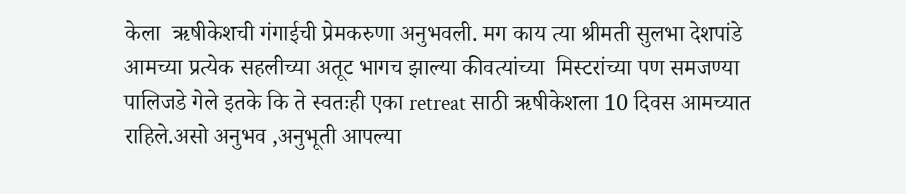केला  ऋषीकेशची गंगाईची प्रेमकरुणा अनुभवली. मग काय त्या श्रीमती सुलभा देशपांडे आमच्या प्रत्येक सहलीच्या अतूट भागच झाल्या कीवत्यांच्या  मिस्टरांच्या पण समजण्या पालिजडे गेले इतके कि ते स्वतःही एका retreat साठी ऋषीकेशला 10 दिवस आमच्यात राहिले.असो अनुभव ,अनुभूती आपल्या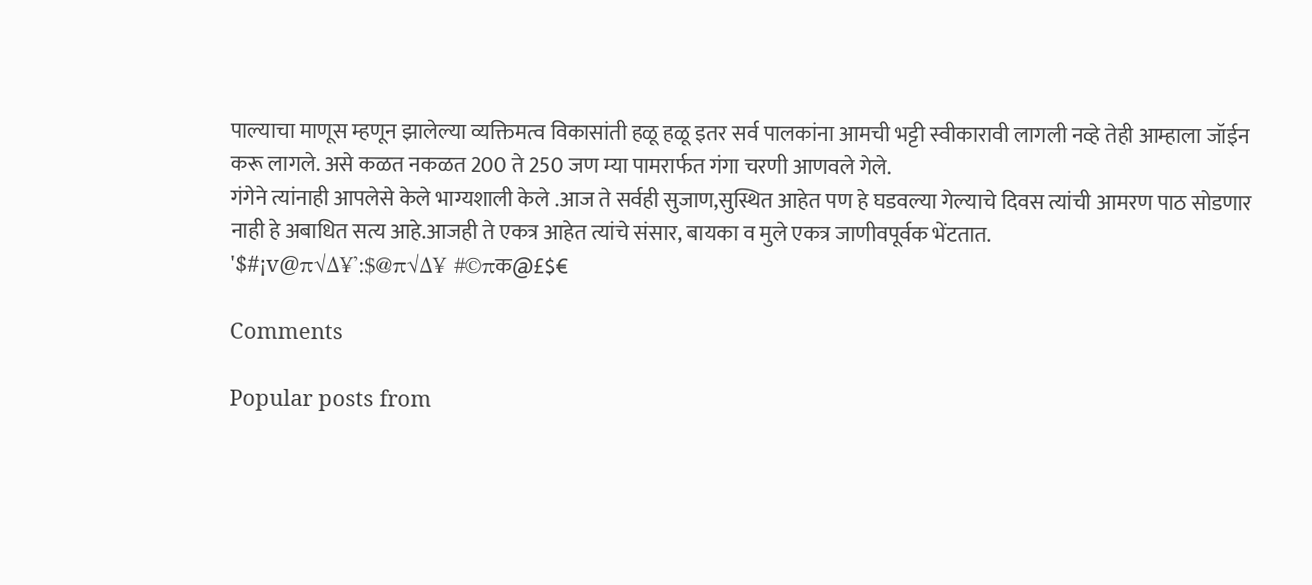पाल्याचा माणूस म्हणून झालेल्या व्यक्तिमत्व विकासांती हळू हळू इतर सर्व पालकांना आमची भट्टी स्वीकारावी लागली नव्हे तेही आम्हाला जॉईन करू लागले. असे कळत नकळत 200 ते 250 जण म्या पामरार्फत गंगा चरणी आणवले गेले.
गंगेने त्यांनाही आपलेसे केले भाग्यशाली केले .आज ते सर्वही सुजाण,सुस्थित आहेत पण हे घडवल्या गेल्याचे दिवस त्यांची आमरण पाठ सोडणार नाही हे अबाधित सत्य आहे.आजही ते एकत्र आहेत त्यांचे संसार, बायका व मुले एकत्र जाणीवपूर्वक भेंटतात.
'$#¡v@π√∆¥':$@π√∆¥ #©πक@£$€

Comments

Popular posts from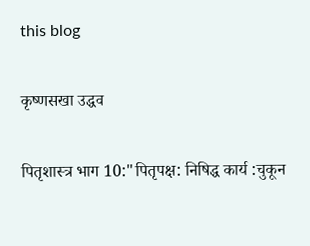this blog

कृष्णसखा उद्धव

पितृशास्त्र भाग 10:"पितृपक्ष: निषिद्ध कार्य :चुकून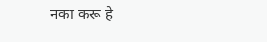नका करू हे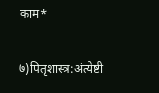काम*

७)पितृशास्त्र:अंत्येष्टी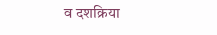व दशक्रिया